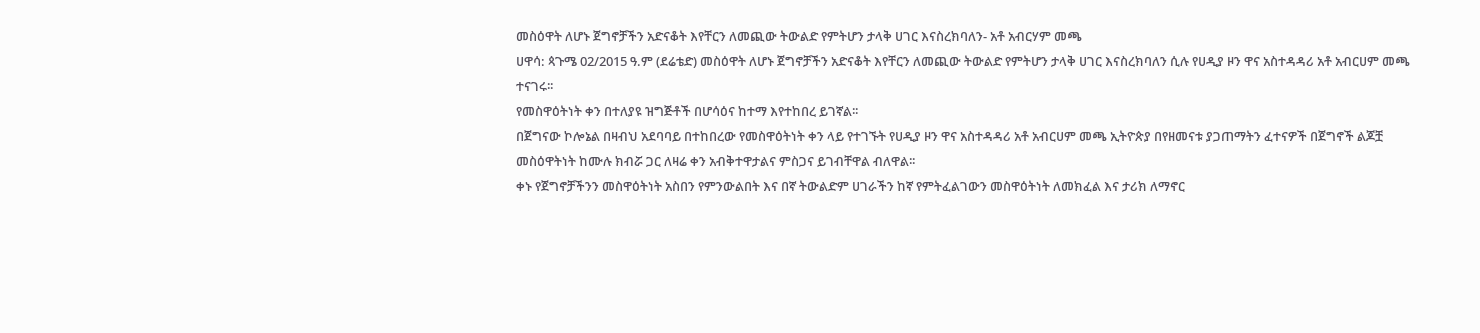መስዕዋት ለሆኑ ጀግኖቻችን አድናቆት እየቸርን ለመጪው ትውልድ የምትሆን ታላቅ ሀገር እናስረክባለን- አቶ አብርሃም መጫ
ሀዋሳ: ጳጉሜ 02/2015 ዓ.ም (ደሬቴድ) መስዕዋት ለሆኑ ጀግኖቻችን አድናቆት እየቸርን ለመጪው ትውልድ የምትሆን ታላቅ ሀገር እናስረክባለን ሲሉ የሀዲያ ዞን ዋና አስተዳዳሪ አቶ አብርሀም መጫ ተናገሩ፡፡
የመስዋዕትነት ቀን በተለያዩ ዝግጅቶች በሆሳዕና ከተማ እየተከበረ ይገኛል፡፡
በጀግናው ኮሎኔል በዛብህ አደባባይ በተከበረው የመስዋዕትነት ቀን ላይ የተገኙት የሀዲያ ዞን ዋና አስተዳዳሪ አቶ አብርሀም መጫ ኢትዮጵያ በየዘመናቱ ያጋጠማትን ፈተናዎች በጀግኖች ልጆቿ መስዕዋትነት ከሙሉ ክብሯ ጋር ለዛሬ ቀን አብቅተዋታልና ምስጋና ይገብቸዋል ብለዋል፡፡
ቀኑ የጀግኖቻችንን መስዋዕትነት አስበን የምንውልበት እና በኛ ትውልድም ሀገራችን ከኛ የምትፈልገውን መስዋዕትነት ለመክፈል እና ታሪክ ለማኖር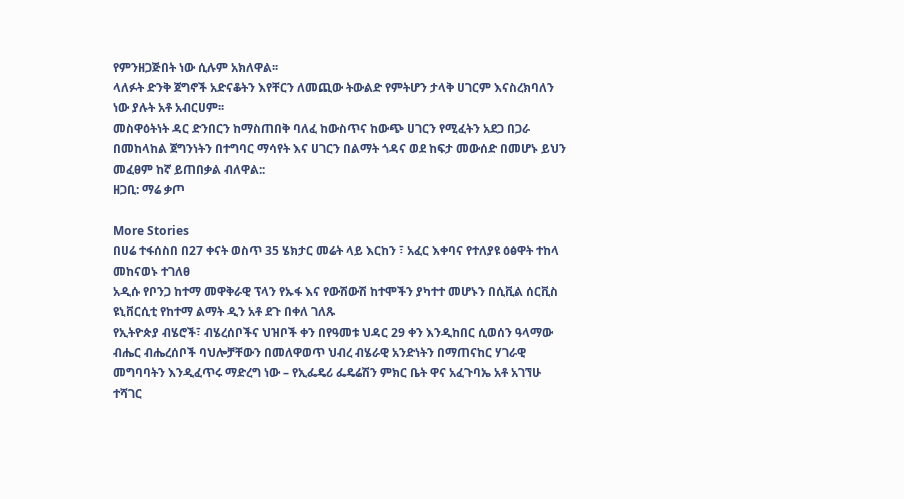የምንዘጋጅበት ነው ሲሉም አክለዋል፡፡
ላለፉት ድንቅ ጀግኖች አድናቆትን እየቸርን ለመጪው ትውልድ የምትሆን ታላቅ ሀገርም እናስረክባለን ነው ያሉት አቶ አብርሀም፡፡
መስዋዕትነት ዳር ድንበርን ከማስጠበቅ ባለፈ ከውስጥና ከውጭ ሀገርን የሚፈትን አደጋ በጋራ በመከላከል ጀግንነትን በተግባር ማሳየት እና ሀገርን በልማት ጎዳና ወደ ከፍታ መውሰድ በመሆኑ ይህን መፈፀም ከኛ ይጠበቃል ብለዋል::
ዘጋቢ: ማሬ ቃጦ

More Stories
በሀሬ ተፋሰስበ በ27 ቀናት ወስጥ 35 ሄክታር መሬት ላይ እርከን ፣ አፈር እቀባና የተለያዩ ዕፅዋት ተከላ መከናወኑ ተገለፀ
አዲሱ የቦንጋ ከተማ መዋቅራዊ ፕላን የኡፋ እና የውሽውሽ ከተሞችን ያካተተ መሆኑን በሲቪል ሰርቪስ ዩኒቨርሲቲ የከተማ ልማት ዲን አቶ ደጉ በቀለ ገለጹ
የኢትዮጵያ ብሄሮች፣ ብሄረሰቦችና ህዝቦች ቀን በየዓመቱ ህዳር 29 ቀን እንዲከበር ሲወሰን ዓላማው ብሔር ብሔረሰቦች ባህሎቻቸውን በመለዋወጥ ህብረ ብሄራዊ አንድነትን በማጠናከር ሃገራዊ መግባባትን እንዲፈጥሩ ማድረግ ነው – የኢፌዴሪ ፌዴሬሽን ምክር ቤት ዋና አፈጉባኤ አቶ አገኘሁ ተሻገር